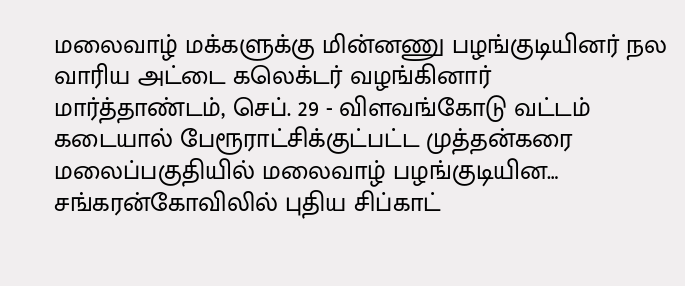மலைவாழ் மக்களுக்கு மின்னணு பழங்குடியினர் நல வாரிய அட்டை கலெக்டர் வழங்கினார்
மார்த்தாண்டம், செப். 29 - விளவங்கோடு வட்டம் கடையால் பேரூராட்சிக்குட்பட்ட முத்தன்கரை மலைப்பகுதியில் மலைவாழ் பழங்குடியின…
சங்கரன்கோவிலில் புதிய சிப்காட்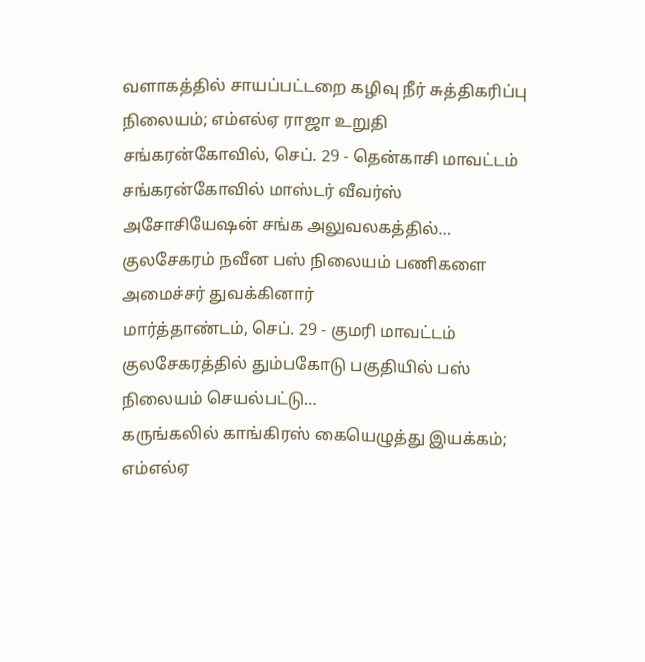வளாகத்தில் சாயப்பட்டறை கழிவு நீர் சுத்திகரிப்பு நிலையம்; எம்எல்ஏ ராஜா உறுதி
சங்கரன்கோவில், செப். 29 - தென்காசி மாவட்டம் சங்கரன்கோவில் மாஸ்டர் வீவர்ஸ் அசோசியேஷன் சங்க அலுவலகத்தில்…
குலசேகரம் நவீன பஸ் நிலையம் பணிகளை அமைச்சர் துவக்கினார்
மார்த்தாண்டம், செப். 29 - குமரி மாவட்டம் குலசேகரத்தில் தும்பகோடு பகுதியில் பஸ் நிலையம் செயல்பட்டு…
கருங்கலில் காங்கிரஸ் கையெழுத்து இயக்கம்; எம்எல்ஏ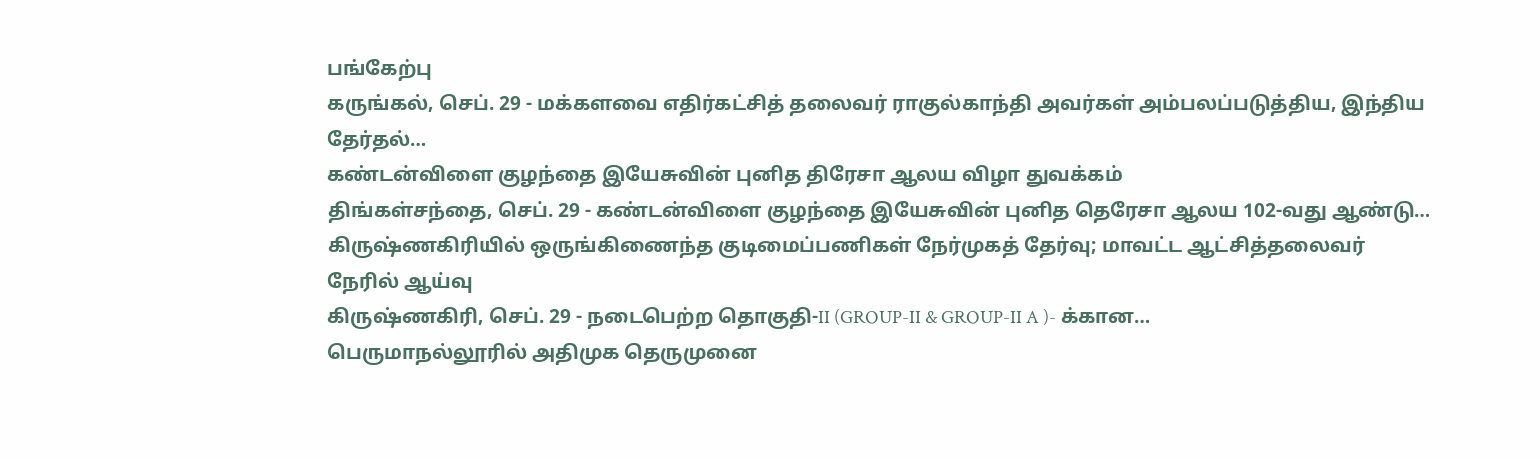பங்கேற்பு
கருங்கல், செப். 29 - மக்களவை எதிர்கட்சித் தலைவர் ராகுல்காந்தி அவர்கள் அம்பலப்படுத்திய, இந்திய தேர்தல்…
கண்டன்விளை குழந்தை இயேசுவின் புனித திரேசா ஆலய விழா துவக்கம்
திங்கள்சந்தை, செப். 29 - கண்டன்விளை குழந்தை இயேசுவின் புனித தெரேசா ஆலய 102-வது ஆண்டு…
கிருஷ்ணகிரியில் ஒருங்கிணைந்த குடிமைப்பணிகள் நேர்முகத் தேர்வு; மாவட்ட ஆட்சித்தலைவர் நேரில் ஆய்வு
கிருஷ்ணகிரி, செப். 29 - நடைபெற்ற தொகுதி-II (GROUP-II & GROUP-II A )- க்கான…
பெருமாநல்லூரில் அதிமுக தெருமுனை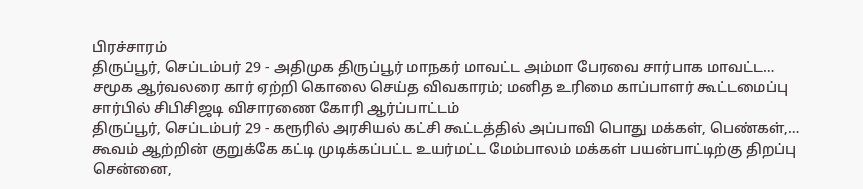பிரச்சாரம்
திருப்பூர், செப்டம்பர் 29 - அதிமுக திருப்பூர் மாநகர் மாவட்ட அம்மா பேரவை சார்பாக மாவட்ட…
சமூக ஆர்வலரை கார் ஏற்றி கொலை செய்த விவகாரம்; மனித உரிமை காப்பாளர் கூட்டமைப்பு சார்பில் சிபிசிஜடி விசாரணை கோரி ஆர்ப்பாட்டம்
திருப்பூர், செப்டம்பர் 29 - கரூரில் அரசியல் கட்சி கூட்டத்தில் அப்பாவி பொது மக்கள், பெண்கள்,…
கூவம் ஆற்றின் குறுக்கே கட்டி முடிக்கப்பட்ட உயர்மட்ட மேம்பாலம் மக்கள் பயன்பாட்டிற்கு திறப்பு
சென்னை,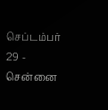செப்டம்பர் 29 - சென்னை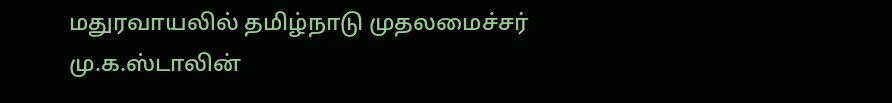மதுரவாயலில் தமிழ்நாடு முதலமைச்சர் மு.க.ஸ்டாலின்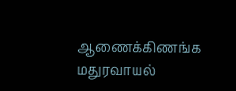ஆணைக்கிணங்க மதுரவாயல்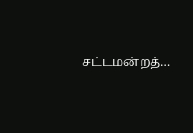சட்டமன்றத்…